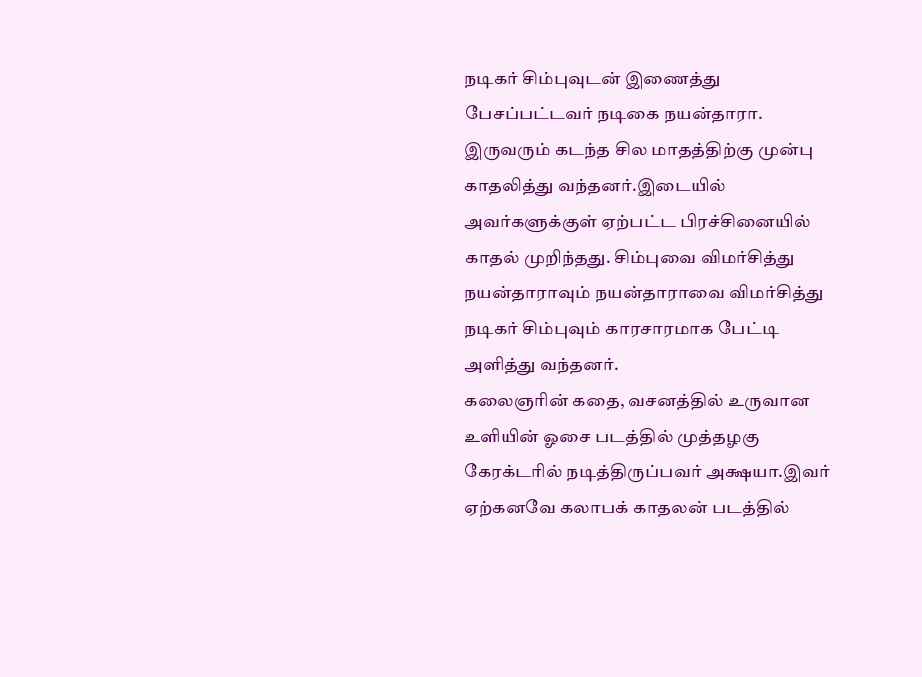நடிகர் சிம்புவுடன் இணைத்து பேசப்பட்டவர் நடிகை நயன்தாரா. இருவரும் கடந்த சில மாதத்திற்கு முன்பு காதலித்து வந்தனர்.இடையில் அவர்களுக்குள் ஏற்பட்ட பிரச்சினையில் காதல் முறிந்தது. சிம்புவை விமர்சித்து நயன்தாராவும் நயன்தாராவை விமர்சித்து நடிகர் சிம்புவும் காரசாரமாக பேட்டி அளித்து வந்தனர்.
கலைஞரின் கதை, வசனத்தில் உருவான உளியின் ஓசை படத்தில் முத்தழகு கேரக்டரில் நடித்திருப்பவர் அக்ஷயா.இவர் ஏற்கனவே கலாபக் காதலன் படத்தில்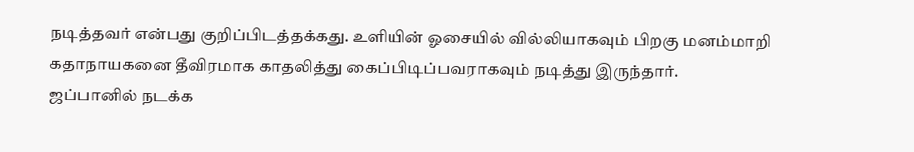நடித்தவர் என்பது குறிப்பிடத்தக்கது. உளியின் ஓசையில் வில்லியாகவும் பிறகு மனம்மாறி கதாநாயகனை தீவிரமாக காதலித்து கைப்பிடிப்பவராகவும் நடித்து இருந்தார்.
ஜப்பானில் நடக்க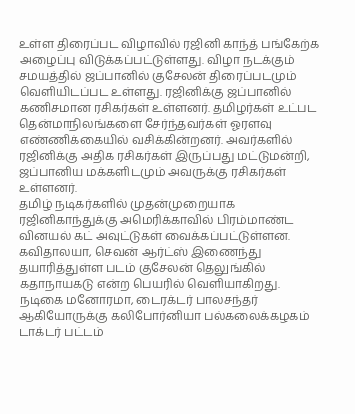உள்ள திரைப்பட விழாவில் ரஜினி காந்த் பங்கேற்க அழைப்பு விடுக்கப்பட்டுள்ளது. விழா நடக்கும் சமயத்தில் ஜப்பானில் குசேலன் திரைப்படமும் வெளியிடப்பட உள்ளது. ரஜினிக்கு ஜப்பானில் கணிசமான ரசிகர்கள் உள்ளனர். தமிழர்கள் உட்பட தென்மாநிலங்களை சேர்ந்தவர்கள் ஓரளவு எண்ணிக்கையில் வசிக்கின்றனர். அவர்களில் ரஜினிக்கு அதிக ரசிகர்கள் இருப்பது மட்டுமன்றி, ஜப்பானிய மக்களிடமும் அவருக்கு ரசிகர்கள் உள்ளனர்.
தமிழ் நடிகர்களில் முதன்முறையாக ரஜினிகாந்துக்கு அமெரிக்காவில் பிரம்மாண்ட வினயல் கட் அவுட்டுகள் வைக்கப்பட்டுள்ளன. கவிதாலயா, செவன் ஆர்ட்ஸ் இணைந்து தயாரித்துள்ள படம் குசேலன் தெலுங்கில் கதாநாயகடு என்ற பெயரில் வெளியாகிறது.
நடிகை மனோரமா, டைரக்டர் பாலசந்தர் ஆகியோருக்கு கலிபோர்னியா பல்கலைக்கழகம் டாக்டர் பட்டம்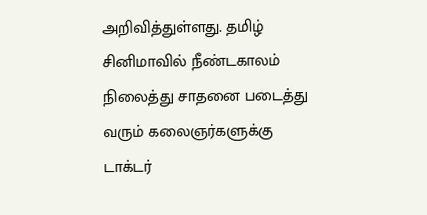அறிவித்துள்ளது. தமிழ் சினிமாவில் நீண்டகாலம் நிலைத்து சாதனை படைத்து வரும் கலைஞர்களுக்கு டாக்டர்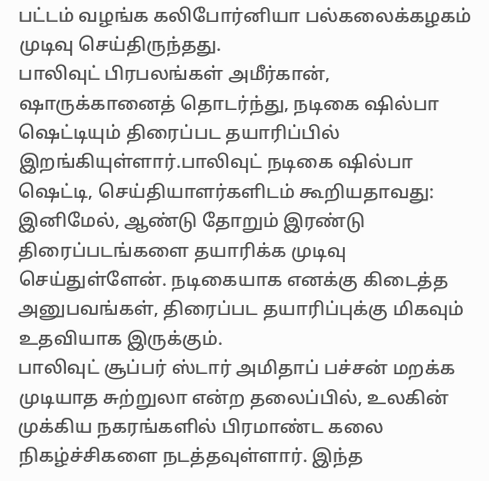பட்டம் வழங்க கலிபோர்னியா பல்கலைக்கழகம் முடிவு செய்திருந்தது.
பாலிவுட் பிரபலங்கள் அமீர்கான், ஷாருக்கானைத் தொடர்ந்து, நடிகை ஷில்பா ஷெட்டியும் திரைப்பட தயாரிப்பில் இறங்கியுள்ளார்.பாலிவுட் நடிகை ஷில்பா ஷெட்டி, செய்தியாளர்களிடம் கூறியதாவது: இனிமேல், ஆண்டு தோறும் இரண்டு திரைப்படங்களை தயாரிக்க முடிவு செய்துள்ளேன். நடிகையாக எனக்கு கிடைத்த அனுபவங்கள், திரைப்பட தயாரிப்புக்கு மிகவும் உதவியாக இருக்கும்.
பாலிவுட் சூப்பர் ஸ்டார் அமிதாப் பச்சன் மறக்க முடியாத சுற்றுலா என்ற தலைப்பில், உலகின் முக்கிய நகரங்களில் பிரமாண்ட கலை நிகழ்ச்சிகளை நடத்தவுள்ளார். இந்த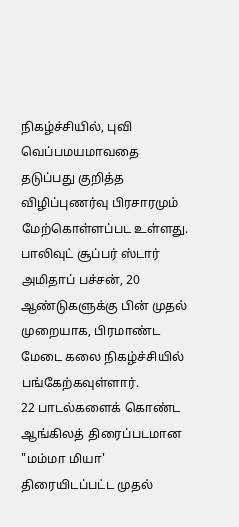நிகழ்ச்சியில், புவி வெப்பமயமாவதை தடுப்பது குறித்த விழிப்புணர்வு பிரசாரமும் மேற்கொள்ளப்பட உள்ளது. பாலிவுட் சூப்பர் ஸ்டார் அமிதாப் பச்சன், 20 ஆண்டுகளுக்கு பின் முதல் முறையாக, பிரமாண்ட மேடை கலை நிகழ்ச்சியில் பங்கேற்கவுள்ளார்.
22 பாடல்களைக் கொண்ட ஆங்கிலத் திரைப்படமான "மம்மா மியா' திரையிடப்பட்ட முதல்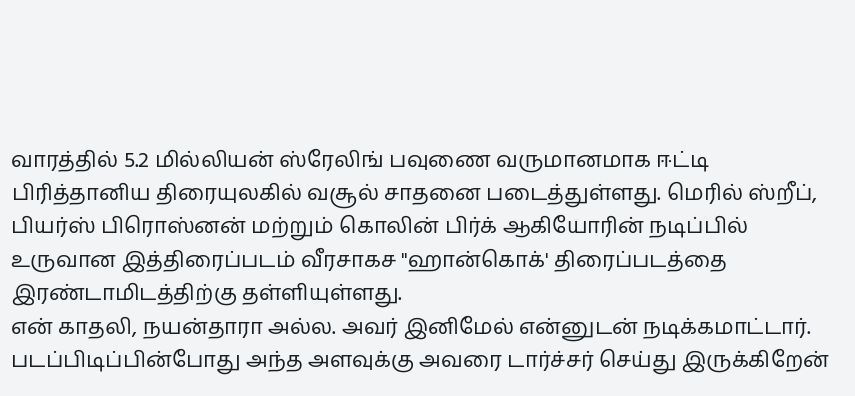வாரத்தில் 5.2 மில்லியன் ஸ்ரேலிங் பவுணை வருமானமாக ஈட்டி பிரித்தானிய திரையுலகில் வசூல் சாதனை படைத்துள்ளது. மெரில் ஸ்றீப், பியர்ஸ் பிரொஸ்னன் மற்றும் கொலின் பிர்க் ஆகியோரின் நடிப்பில் உருவான இத்திரைப்படம் வீரசாகச "ஹான்கொக்' திரைப்படத்தை இரண்டாமிடத்திற்கு தள்ளியுள்ளது.
என் காதலி, நயன்தாரா அல்ல. அவர் இனிமேல் என்னுடன் நடிக்கமாட்டார். படப்பிடிப்பின்போது அந்த அளவுக்கு அவரை டார்ச்சர் செய்து இருக்கிறேன்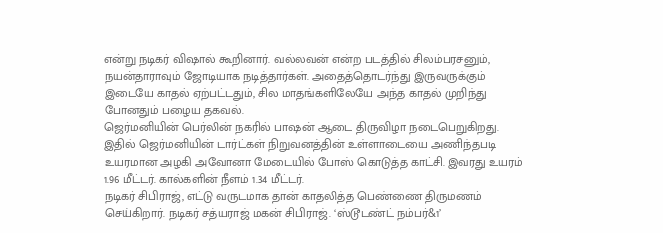என்று நடிகர் விஷால் கூறினார். வல்லவன் என்ற படத்தில் சிலம்பரசனும், நயன்தாராவும் ஜோடியாக நடித்தார்கள். அதைத்தொடர்ந்து இருவருக்கும் இடையே காதல் ஏற்பட்டதும், சில மாதங்களிலேயே அந்த காதல் முறிந்து போனதும் பழைய தகவல்.
ஜெர்மனியின் பெர்லின் நகரில் பாஷன் ஆடை திருவிழா நடைபெறுகிறது. இதில் ஜெர்மனியின் டார்ட்கள் நிறுவனத்தின் உள்ளாடையை அணிந்தபடி உயரமான அழகி அவோனா மேடையில் போஸ் கொடுத்த காட்சி. இவரது உயரம் 1.96 மீட்டர். கால்களின் நீளம் 1.34 மீட்டர்.
நடிகர் சிபிராஜ், எட்டு வருடமாக தான் காதலித்த பெண்ணை திருமணம் செய்கிறார். நடிகர் சத்யராஜ் மகன் சிபிராஜ். ‘ஸ்டூடண்ட் நம்பர்&1’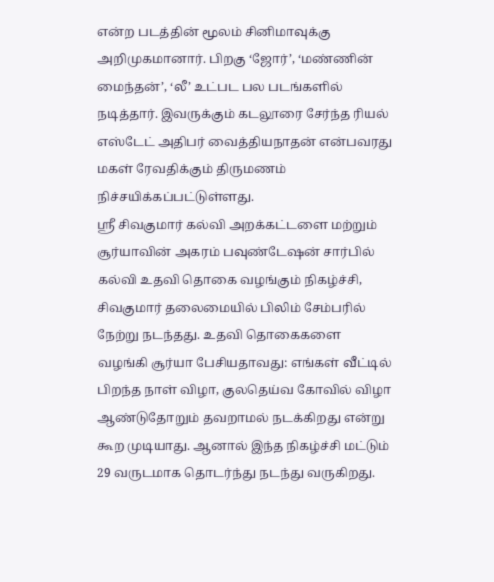என்ற படத்தின் மூலம் சினிமாவுக்கு அறிமுகமானார். பிறகு ‘ஜோர்’, ‘மண்ணின் மைந்தன்’, ‘லீ’ உட்பட பல படங்களில் நடித்தார். இவருக்கும் கடலூரை சேர்ந்த ரியல் எஸ்டேட் அதிபர் வைத்தியநாதன் என்பவரது மகள் ரேவதிக்கும் திருமணம் நிச்சயிக்கப்பட்டுள்ளது.
ஸ்ரீ சிவகுமார் கல்வி அறக்கட்டளை மற்றும் சூர்யாவின் அகரம் பவுண்டேஷன் சார்பில் கல்வி உதவி தொகை வழங்கும் நிகழ்ச்சி, சிவகுமார் தலைமையில் பிலிம் சேம்பரில் நேற்று நடந்தது. உதவி தொகைகளை வழங்கி சூர்யா பேசியதாவது: எங்கள் வீட்டில் பிறந்த நாள் விழா, குலதெய்வ கோவில் விழா ஆண்டுதோறும் தவறாமல் நடக்கிறது என்று கூற முடியாது. ஆனால் இந்த நிகழ்ச்சி மட்டும் 29 வருடமாக தொடர்ந்து நடந்து வருகிறது.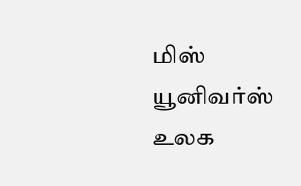மிஸ் யூனிவர்ஸ் உலக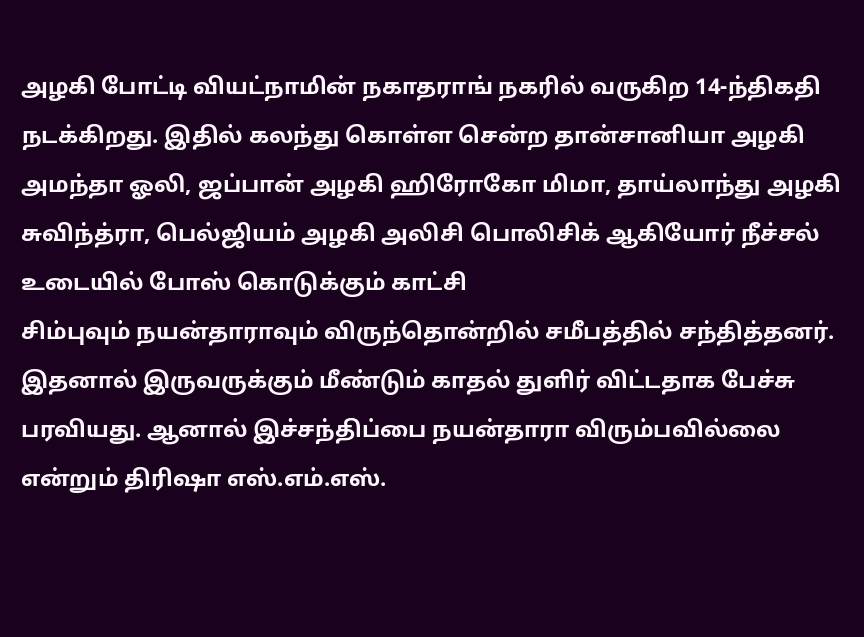அழகி போட்டி வியட்நாமின் நகாதராங் நகரில் வருகிற 14-ந்திகதி நடக்கிறது. இதில் கலந்து கொள்ள சென்ற தான்சானியா அழகி அமந்தா ஓலி, ஜப்பான் அழகி ஹிரோகோ மிமா, தாய்லாந்து அழகி சுவிந்த்ரா, பெல்ஜியம் அழகி அலிசி பொலிசிக் ஆகியோர் நீச்சல் உடையில் போஸ் கொடுக்கும் காட்சி
சிம்புவும் நயன்தாராவும் விருந்தொன்றில் சமீபத்தில் சந்தித்தனர். இதனால் இருவருக்கும் மீண்டும் காதல் துளிர் விட்டதாக பேச்சு பரவியது. ஆனால் இச்சந்திப்பை நயன்தாரா விரும்பவில்லை என்றும் திரிஷா எஸ்.எம்.எஸ்.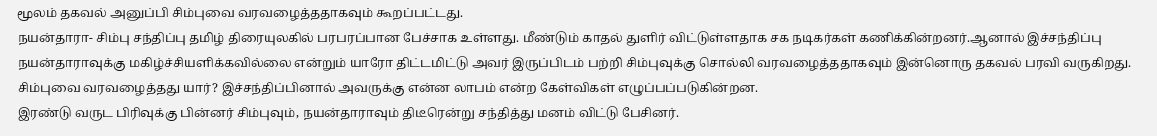மூலம் தகவல் அனுப்பி சிம்புவை வரவழைத்ததாகவும் கூறப்பட்டது.
நயன்தாரா- சிம்பு சந்திப்பு தமிழ் திரையுலகில் பரபரப்பான பேச்சாக உள்ளது. மீண்டும் காதல் துளிர் விட்டுள்ளதாக சக நடிகர்கள் கணிக்கின்றனர்.ஆனால் இச்சந்திப்பு நயன்தாராவுக்கு மகிழ்ச்சியளிக்கவில்லை என்றும் யாரோ திட்டமிட்டு அவர் இருப்பிடம் பற்றி சிம்புவுக்கு சொல்லி வரவழைத்ததாகவும் இன்னொரு தகவல் பரவி வருகிறது. சிம்புவை வரவழைத்தது யார்? இச்சந்திப்பினால் அவருக்கு என்ன லாபம் என்ற கேள்விகள் எழுப்பப்படுகின்றன.
இரண்டு வருட பிரிவுக்கு பின்னர் சிம்புவும், நயன்தாராவும் திடீரென்று சந்தித்து மனம் விட்டு பேசினர்.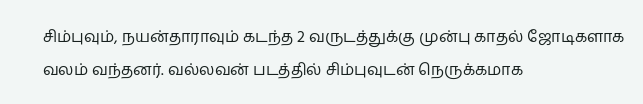சிம்புவும், நயன்தாராவும் கடந்த 2 வருடத்துக்கு முன்பு காதல் ஜோடிகளாக வலம் வந்தனர். வல்லவன் படத்தில் சிம்புவுடன் நெருக்கமாக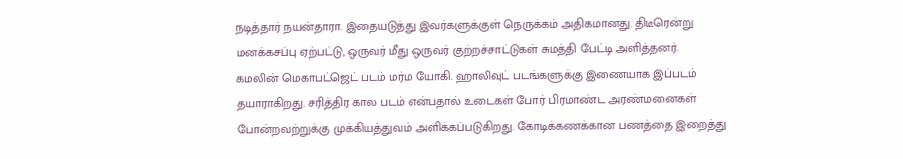நடித்தார் நயன்தாரா. இதையடுத்து இவர்களுக்குள் நெருக்கம் அதிகமானது. திடீரென்று மனக்கசப்பு ஏற்பட்டு, ஒருவர் மீது ஒருவர் குற்றச்சாட்டுகள் சுமத்தி பேட்டி அளித்தனர்.
கமலின் மெகாபட்ஜெட் படம் மர்ம யோகி. ஹாலிவுட் படங்களுக்கு இணையாக இப்படம் தயாராகிறது. சரித்திர கால படம் என்பதால் உடைகள் போர் பிரமாண்ட அரண்மனைகள் போன்றவற்றுக்கு முக்கியத்துவம் அளிக்கப்படுகிறது. கோடிக்கணக்கான பணத்தை இறைத்து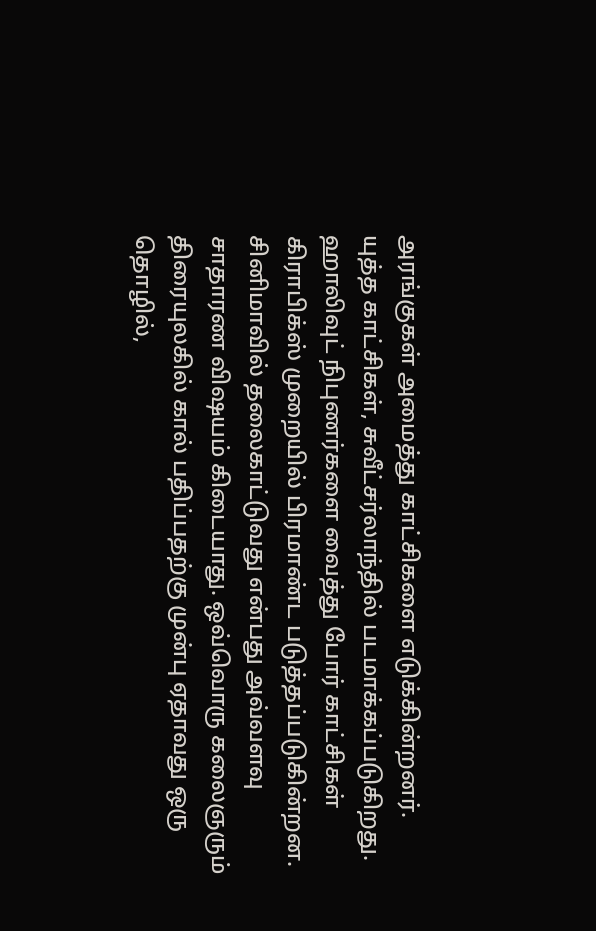அரங்குகள் அமைத்து காட்சிகளை எடுக்கின்றனர். யுத்த காட்சிகள், சுவீட்சர்லாந்தில் படமாக்கப்படுகிறது. ஹாலிவுட் நிபுணர்களை வைத்து போர் காட்சிகள் கிராபிக்ஸ் முறையில் பிரமாண்ட படுத்தப்படுகின்றன.
சினிமாவில் தலைகாட்டுவது என்பது அவ்வளவு சாதாரண விஷயம் கிடையாது. ஒவ்வொரு கலைஞரும் திரையுலகில் கால் பதிப்பதற்கு முன்பு ஏதாவது ஒரு தொழில்,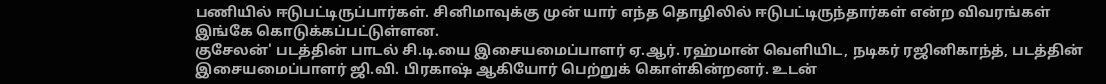பணியில் ஈடுபட்டிருப்பார்கள். சினிமாவுக்கு முன் யார் எந்த தொழிலில் ஈடுபட்டிருந்தார்கள் என்ற விவரங்கள் இங்கே கொடுக்கப்பட்டுள்ளன.
குசேலன்' படத்தின் பாடல் சி.டி.யை இசையமைப்பாளர் ஏ.ஆர். ரஹ்மான் வெளியிட, நடிகர் ரஜினிகாந்த், படத்தின் இசையமைப்பாளர் ஜி.வி. பிரகாஷ் ஆகியோர் பெற்றுக் கொள்கின்றனர். உடன்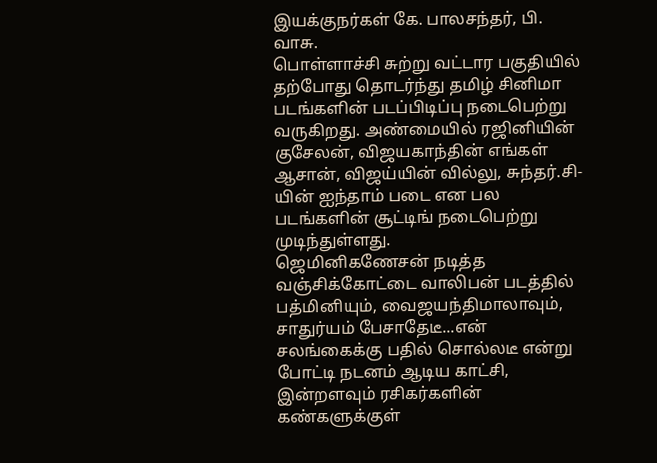இயக்குநர்கள் கே. பாலசந்தர், பி. வாசு.
பொள்ளாச்சி சுற்று வட்டார பகுதியில் தற்போது தொடர்ந்து தமிழ் சினிமா படங்களின் படப்பிடிப்பு நடைபெற்று வருகிறது. அண்மையில் ரஜினியின் குசேலன், விஜயகாந்தின் எங்கள் ஆசான், விஜய்யின் வில்லு, சுந்தர்.சி-யின் ஐந்தாம் படை என பல படங்களின் சூட்டிங் நடைபெற்று முடிந்துள்ளது.
ஜெமினிகணேசன் நடித்த வஞ்சிக்கோட்டை வாலிபன் படத்தில் பத்மினியும், வைஜயந்திமாலாவும், சாதுர்யம் பேசாதேடீ...என் சலங்கைக்கு பதில் சொல்லடீ என்று போட்டி நடனம் ஆடிய காட்சி, இன்றளவும் ரசிகர்களின் கண்களுக்குள்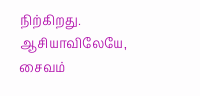நிற்கிறது.
ஆசியாவிலேயே, சைவம்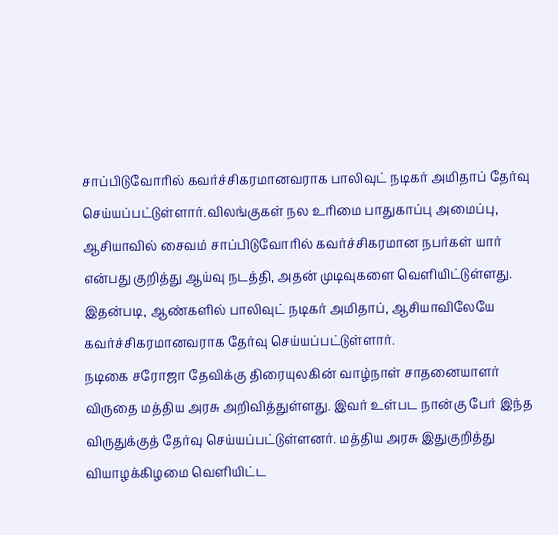சாப்பிடுவோரில் கவர்ச்சிகரமானவராக பாலிவுட் நடிகர் அமிதாப் தேர்வு செய்யப்பட்டுள்ளார்.விலங்குகள் நல உரிமை பாதுகாப்பு அமைப்பு, ஆசியாவில் சைவம் சாப்பிடுவோரில் கவர்ச்சிகரமான நபர்கள் யார் என்பது குறித்து ஆய்வு நடத்தி, அதன் முடிவுகளை வெளியிட்டுள்ளது. இதன்படி, ஆண்களில் பாலிவுட் நடிகர் அமிதாப், ஆசியாவிலேயே கவர்ச்சிகரமானவராக தேர்வு செய்யப்பட்டுள்ளார்.
நடிகை சரோஜா தேவிக்கு திரையுலகின் வாழ்நாள் சாதனையாளர் விருதை மத்திய அரசு அறிவித்துள்ளது. இவர் உள்பட நான்கு பேர் இந்த விருதுக்குத் தேர்வு செய்யப்பட்டுள்ளனர். மத்திய அரசு இதுகுறித்து வியாழக்கிழமை வெளியிட்ட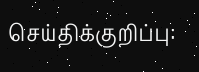செய்திக்குறிப்பு: